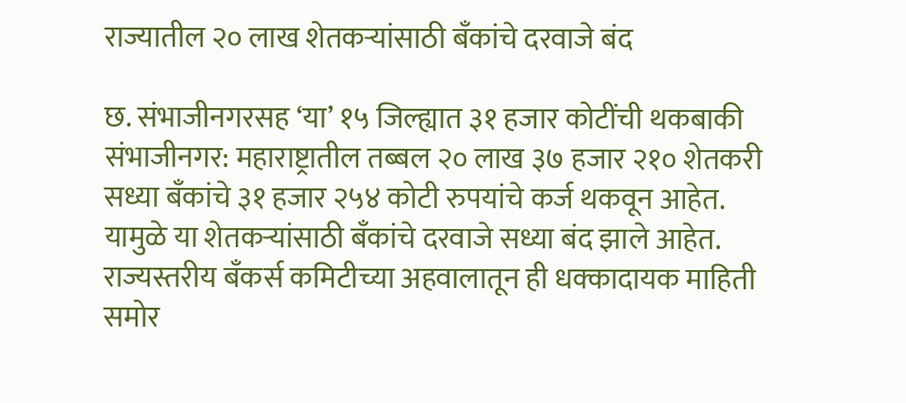राज्यातील २० लाख शेतकऱ्यांसाठी बॅंकांचे दरवाजे बंद

छ. संभाजीनगरसह ‘या’ १५ जिल्ह्यात ३१ हजार कोटींची थकबाकी संभाजीनगर: महाराष्ट्रातील तब्बल २० लाख ३७ हजार २१० शेतकरी सध्या बॅंकांचे ३१ हजार २५४ कोटी रुपयांचे कर्ज थकवून आहेत. यामुळे या शेतकऱ्यांसाठी बॅंकांचे दरवाजे सध्या बंद झाले आहेत. राज्यस्तरीय बॅंकर्स कमिटीच्या अहवालातून ही धक्कादायक माहिती समोर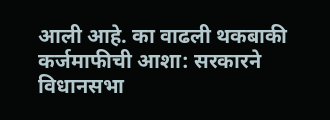आली आहे. का वाढली थकबाकी कर्जमाफीची आशा: सरकारने विधानसभा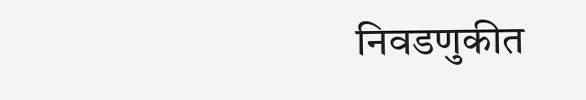निवडणुकीत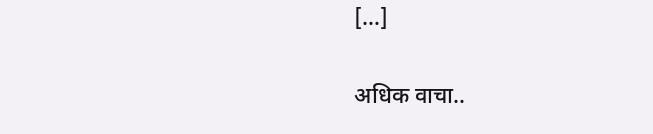[…]

अधिक वाचा..